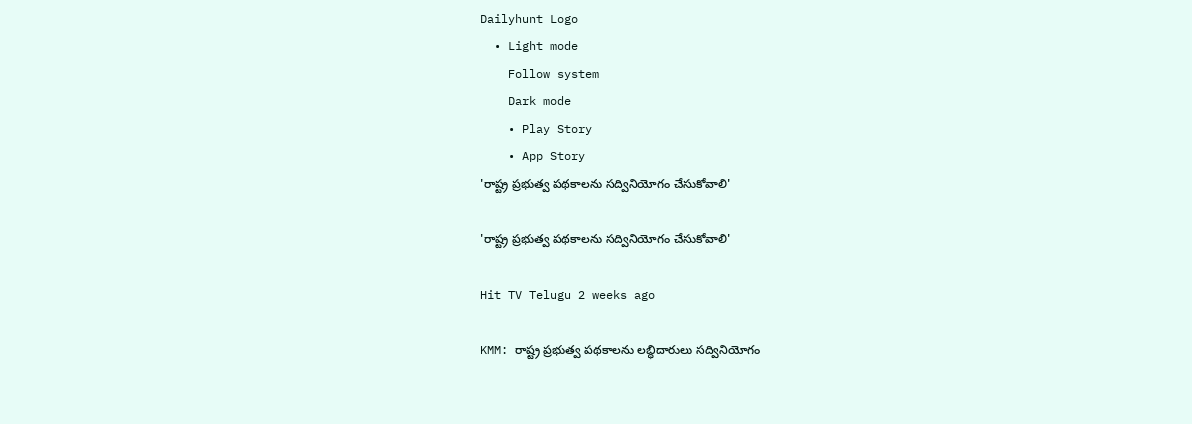Dailyhunt Logo
  • Light mode
    Follow system
    Dark mode
    • Play Story
    • App Story
'రాష్ట్ర ప్రభుత్వ పథకాలను సద్వినియోగం చేసుకోవాలి'

'రాష్ట్ర ప్రభుత్వ పథకాలను సద్వినియోగం చేసుకోవాలి'

Hit TV Telugu 2 weeks ago

KMM: రాష్ట్ర ప్రభుత్వ పథకాలను లబ్ధిదారులు సద్వినియోగం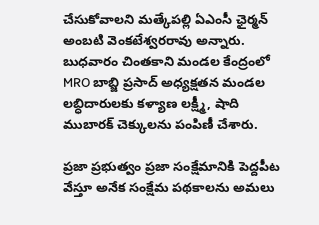చేసుకోవాలని మత్కేపల్లి ఏఎంసీ ఛైర్మన్ అంబటి వెంకటేశ్వరరావు అన్నారు. బుధవారం చింతకాని మండల కేంద్రంలో MRO బాబ్జి ప్రసాద్ అధ్యక్షతన మండల లబ్ధిదారులకు కళ్యాణ లక్ష్మీ, షాది ముబారక్ చెక్కులను పంపిణీ చేశారు.

ప్రజా ప్రభుత్వం ప్రజా సంక్షేమానికి పెద్దపీట వేస్తూ అనేక సంక్షేమ పథకాలను అమలు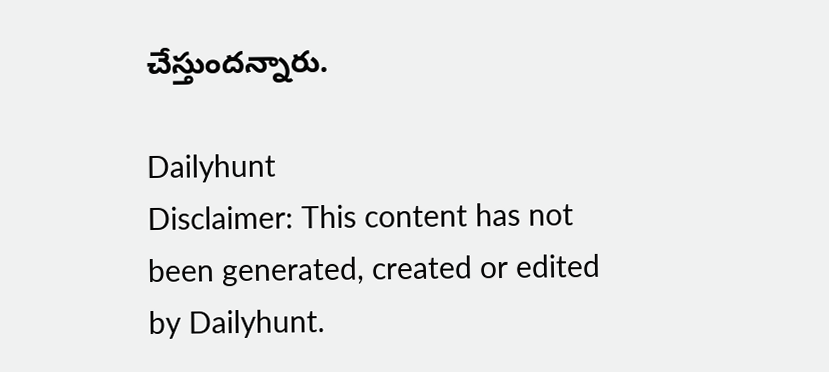చేస్తుందన్నారు.

Dailyhunt
Disclaimer: This content has not been generated, created or edited by Dailyhunt.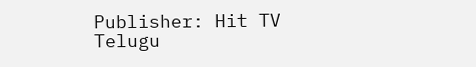Publisher: Hit TV Telugu